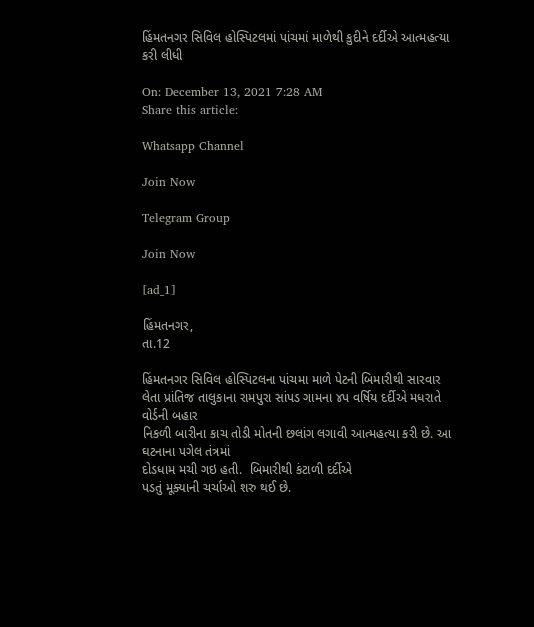હિંમતનગર સિવિલ હોસ્પિટલમાં પાંચમાં માળેથી કુદીને દર્દીએ આત્મહત્યા કરી લીધી

On: December 13, 2021 7:28 AM
Share this article:

Whatsapp Channel

Join Now

Telegram Group

Join Now

[ad_1]

હિંમતનગર,
તા.12

હિંમતનગર સિવિલ હોસ્પિટલના પાંચમા માળે પેટની બિમારીથી સારવાર
લેતા પ્રાંતિજ તાલુકાના રામપુરા સાંપડ ગામના ૪પ વર્ષિય દર્દીએ મધરાતે વોર્ડની બહાર
નિકળી બારીના કાચ તોડી મોતની છલાંગ લગાવી આત્મહત્યા કરી છે. આ ઘટનાના પગેલ તંત્રમાં
દોડધામ મચી ગઇ હતી.  બિમારીથી કંટાળી દર્દીએ
પડતું મૂક્યાની ચર્ચાઓ શરુ થઈ છે.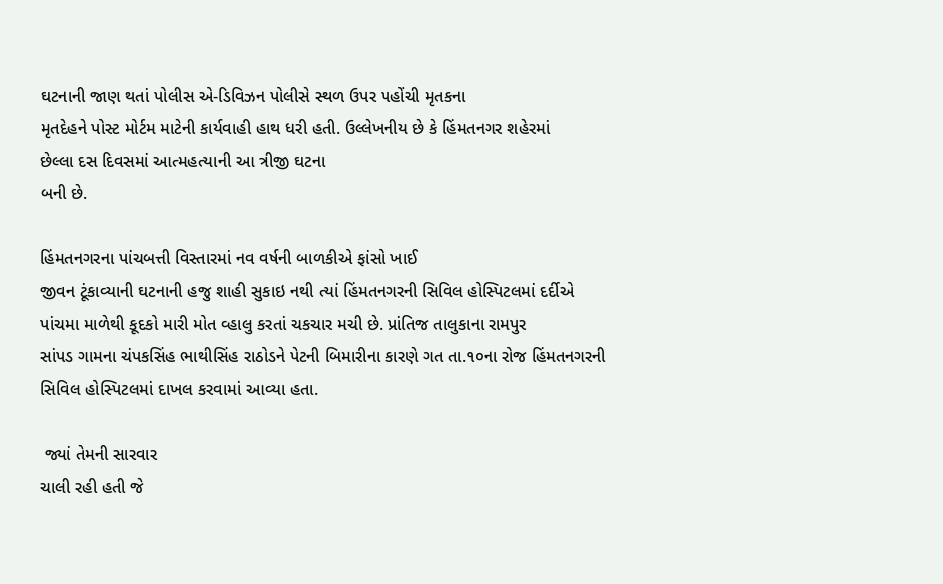ઘટનાની જાણ થતાં પોલીસ એ-ડિવિઝન પોલીસે સ્થળ ઉપર પહોંચી મૃતકના
મૃતદેહને પોસ્ટ મોર્ટમ માટેની કાર્યવાહી હાથ ધરી હતી. ઉલ્લેખનીય છે કે હિંમતનગર શહેરમાં
છેલ્લા દસ દિવસમાં આત્મહત્યાની આ ત્રીજી ઘટના
બની છે.

હિંમતનગરના પાંચબત્તી વિસ્તારમાં નવ વર્ષની બાળકીએ ફાંસો ખાઈ
જીવન ટૂંકાવ્યાની ઘટનાની હજુ શાહી સુકાઇ નથી ત્યાં હિંમતનગરની સિવિલ હોસ્પિટલમાં દર્દીએ
પાંચમા માળેથી કૂદકો મારી મોત વ્હાલુ કરતાં ચકચાર મચી છે. પ્રાંતિજ તાલુકાના રામપુર
સાંપડ ગામના ચંપકસિંહ ભાથીસિંહ રાઠોડને પેટની બિમારીના કારણે ગત તા.૧૦ના રોજ હિંમતનગરની
સિવિલ હોસ્પિટલમાં દાખલ કરવામાં આવ્યા હતા.

 જ્યાં તેમની સારવાર
ચાલી રહી હતી જે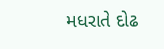મધરાતે દોઢ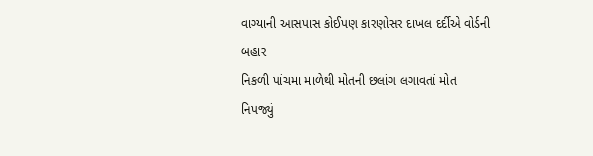વાગ્યાની આસપાસ કોઈપણ કારણોસર દાખલ દર્દીએ વોર્ડની બહાર
નિકળી પાંચમા માળેથી મોતની છલાંગ લગાવતાં મોત નિપજ્યું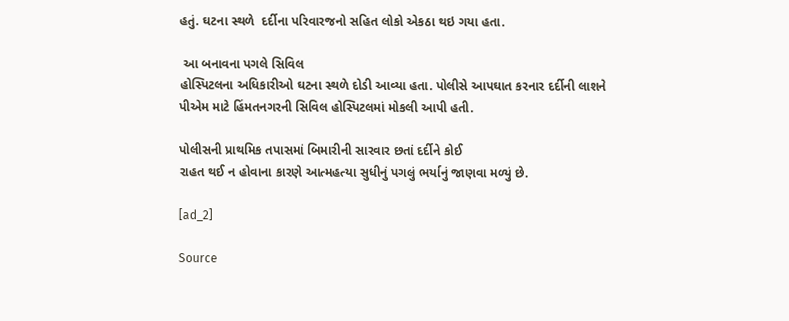હતું. ઘટના સ્થળે  દર્દીના પરિવારજનો સહિત લોકો એકઠા થઇ ગયા હતા.

 આ બનાવના પગલે સિવિલ
હોસ્પિટલના અધિકારીઓ ઘટના સ્થળે દોડી આવ્યા હતા. પોલીસે આપઘાત કરનાર દર્દીની લાશને
પીએમ માટે હિંમતનગરની સિવિલ હોસ્પિટલમાં મોકલી આપી હતી.

પોલીસની પ્રાથમિક તપાસમાં બિમારીની સારવાર છતાં દર્દીને કોઈ
રાહત થઈ ન હોવાના કારણે આત્મહત્યા સુધીનું પગલું ભર્યાનું જાણવા મળ્યું છે.

[ad_2]

Source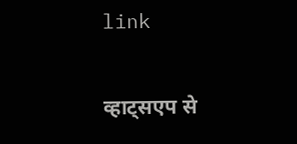link

व्हाट्सएप से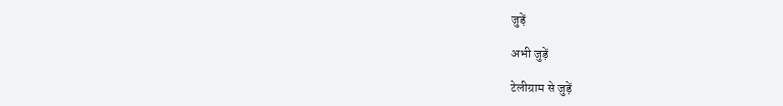जुड़ें

अभी जुड़ें

टेलीग्राम से जुड़ें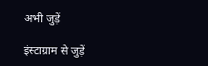अभी जुड़ें

इंस्टाग्राम से जुड़ें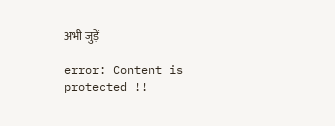अभी जुड़ें

error: Content is protected !!